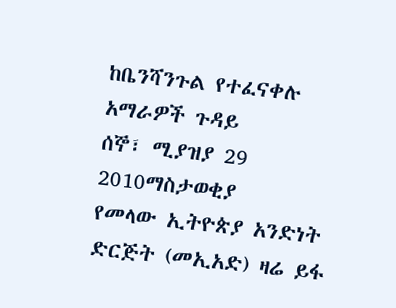ከቤንሻንጉል የተፈናቀሉ አማራዎች ጉዳይ
ሰኞ፣ ሚያዝያ 29 2010ማስታወቂያ
የመላው ኢትዮጵያ አንድነት ድርጅት (መኢአድ) ዛሬ ይፋ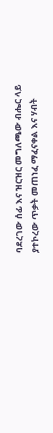ባደረገው ሰፊ እና ዝርዝር መግለጫው ብሔር ላይ ያተኮረው ጥቃት መጠነፈ ማፈናቀል እና ሃብት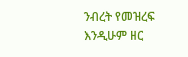ንብረት የመዝረፍ እንዲሁም ዘር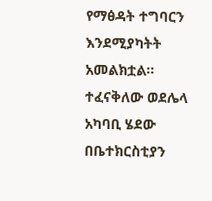የማፅዳት ተግባርን እንደሚያካትት አመልክቷል። ተፈናቅለው ወደሌላ አካባቢ ሄደው በቤተክርስቲያን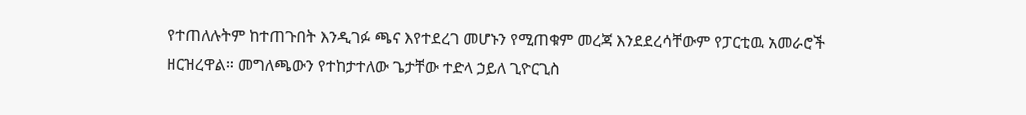የተጠለሉትም ከተጠጉበት እንዲገፉ ጫና እየተደረገ መሆኑን የሚጠቁም መረጃ እንደደረሳቸውም የፓርቲዉ አመራሮች ዘርዝረዋል። መግለጫውን የተከታተለው ጌታቸው ተድላ ኃይለ ጊዮርጊስ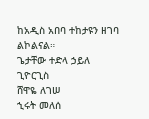ከአዲስ አበባ ተከታዩን ዘገባ ልኮልናል።
ጌታቸው ተድላ ኃይለ ጊዮርጊስ
ሸዋዬ ለገሠ
ኂሩት መለሰ